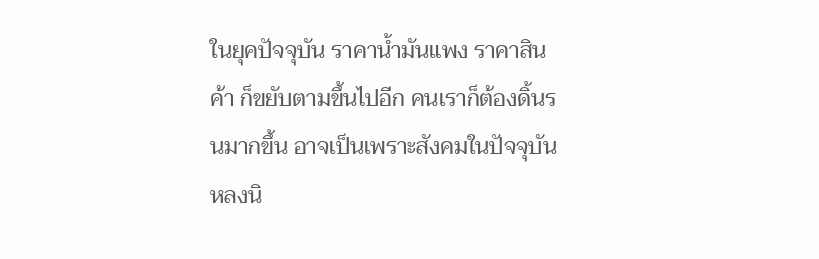ในยุคปัจจุบัน ราคาน้ำมันแพง ราคาสินค้า ก็ขยับตามขึ้นไปอีก คนเราก็ต้องดิ้นรนมากขึ้น อาจเป็นเพราะสังคมในปัจจุบันหลงนิ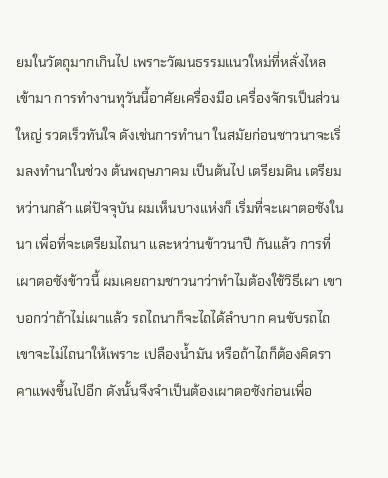ยมในวัตถุมากเกินไป เพราะวัฒนธรรมแนวใหม่ที่หลั่งไหลเข้ามา การทำงานทุวันนี้อาศัยเครื่องมือ เครื่องจักรเป็นส่วนใหญ่ รวดเร็วทันใจ ดังเช่นการทำนา ในสมัยก่อนชาวนาจะเริ่มลงทำนาในช่วง ต้นพฤษภาคม เป็นต้นไป เตรียมดิน เตรียมหว่านกล้า แต่ปัจจุบัน ผมเห็นบางแห่งก็ เริ่มที่จะเผาตอซังในนา เพื่อที่จะเตรียมไถนา และหว่านข้าวนาปี กันแล้ว การที่เผาตอซังข้าวนี้ ผมเคยถามชาวนาว่าทำไมต้องใช้วิธีเผา เขาบอกว่าถ้าไม่เผาแล้ว รถไถนาก็จะไถได้ลำบาก คนขับรถไถเขาจะไม่ไถนาให้เพราะ เปลืองน้ำมัน หรือถ้าไถก็ต้องคิดราคาแพงขึ้นไปอีก ดังนั้นจึงจำเป็นต้องเผาตอซังก่อนเพื่อ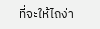ที่จะให้ไถง่า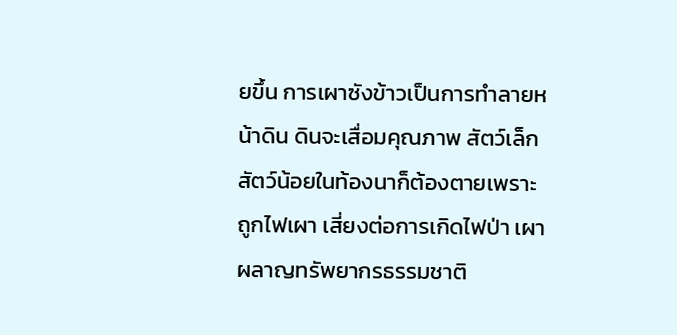ยขึ้น การเผาซังข้าวเป็นการทำลายหน้าดิน ดินจะเสื่อมคุณภาพ สัตว์เล็กสัตว์น้อยในท้องนาก็ต้องตายเพราะถูกไฟเผา เสี่ยงต่อการเกิดไฟป่า เผาผลาญทรัพยากรธรรมชาติ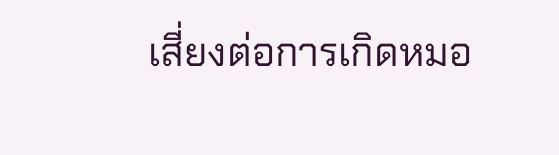เสี่ยงต่อการเกิดหมอ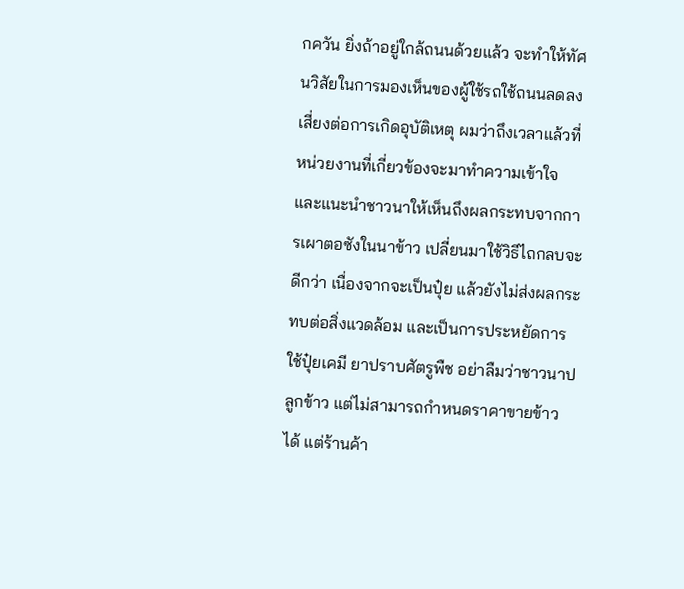กควัน ยิ่งถ้าอยู่ใกล้ถนนด้วยแล้ว จะทำให้ทัศนวิสัยในการมองเห็นของผู้ใช้รถใช้ถนนลดลง เสี่ยงต่อการเกิดอุบัติเหตุ ผมว่าถึงเวลาแล้วที่หน่วยงานที่เกี่ยวข้องจะมาทำความเข้าใจ และแนะนำชาวนาให้เห็นถึงผลกระทบจากการเผาตอซังในนาข้าว เปลี่ยนมาใช้วิธีไถกลบจะดีกว่า เนื่องจากจะเป็นปุ๋ย แล้วยังไม่ส่งผลกระทบต่อสิ่งแวดล้อม และเป็นการประหยัดการใช้ปุ๋ยเคมี ยาปราบศัตรูพืช อย่าลืมว่าชาวนาปลูกข้าว แต่ไม่สามารถกำหนดราคาขายข้าวได้ แต่ร้านค้า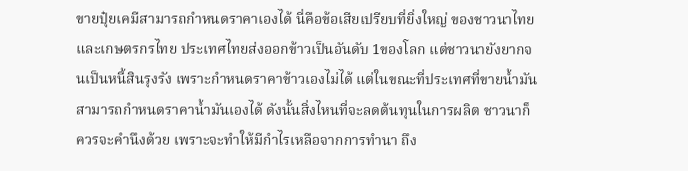ขายปุ๋ยเคมีสามารถกำหนดราคาเองได้ นี่คือข้อเสียเปรียบที่ยิ่งใหญ่ ของชาวนาไทย และเกษตรกรไทย ประเทศไทยส่งออกข้าวเป็นอันดับ 1ของโลก แต่ชาวนายังยากจนเป็นหนี้สินรุงรัง เพราะกำหนดราคาข้าวเองไม่ได้ แต่ในขณะที่ประเทศที่ขายน้ำมันสามารถกำหนดราคาน้ำมันเองได้ ดังนั้นสิ่งไหนที่จะลดต้นทุนในการผลิต ชาวนาก็ควรจะคำนึงด้วย เพราะจะทำให้มีกำไรเหลือจากการทำนา ถึง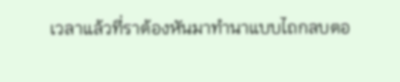เวลาแล้วที่ราต้องหันมาทำนาแบบไถกลบตอ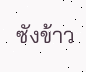ซังข้าว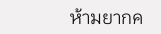ห้ามยากค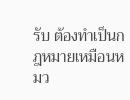รับ ต้องทำเป็นกฎหมายเหมือนหมว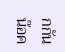กกันน๊อค